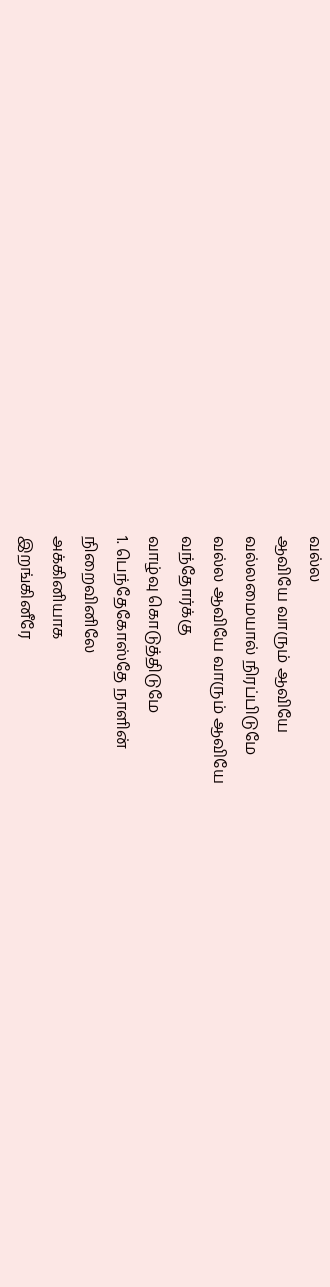வல்ல
ஆவியே வாரும் ஆவியே
வல்லமையால் நிரப்பிடுமே
வல்ல ஆவியே வாரும் ஆவியே
வந்தோர்க்கு
வாழ்வு கொடுத்திடுமே
1. பெந்தேகோஸ்தே நாளின்
நிறைவினிலே
அக்கினியாக
இறங்கினீரே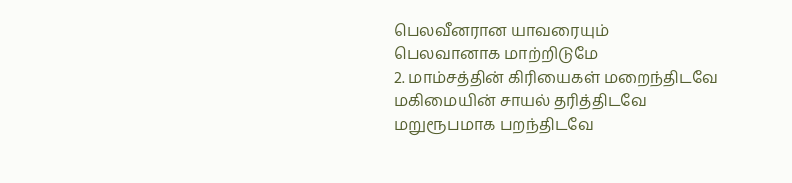பெலவீனரான யாவரையும்
பெலவானாக மாற்றிடுமே
2. மாம்சத்தின் கிரியைகள் மறைந்திடவே
மகிமையின் சாயல் தரித்திடவே
மறுரூபமாக பறந்திடவே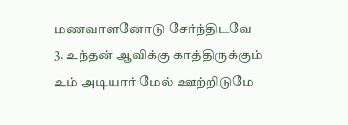மணவாளனோடு சேர்ந்திடவே
3. உந்தன் ஆவிக்கு காத்திருக்கும்
உம் அடியார் மேல் ஊற்றிடுமே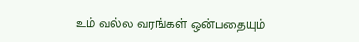உம் வல்ல வரங்கள் ஒன்பதையும்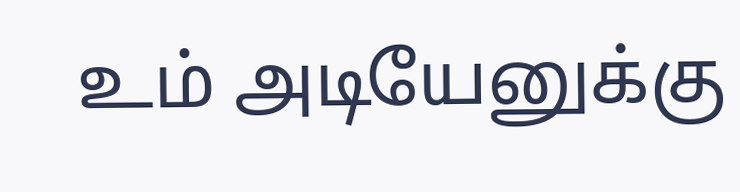உம் அடியேனுக்கு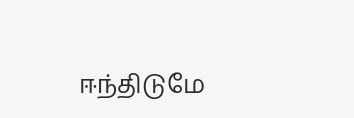ஈந்திடுமே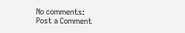No comments:
Post a Comment